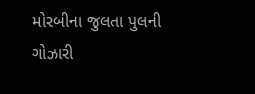મોરબીના જુલતા પુલની ગોઝારી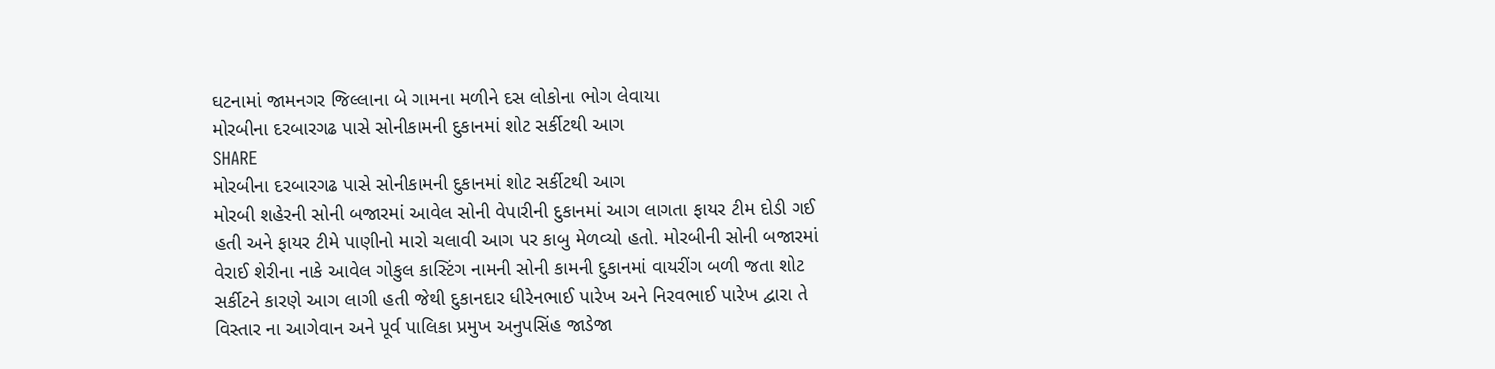ઘટનામાં જામનગર જિલ્લાના બે ગામના મળીને દસ લોકોના ભોગ લેવાયા
મોરબીના દરબારગઢ પાસે સોનીકામની દુકાનમાં શોટ સર્કીટથી આગ
SHARE
મોરબીના દરબારગઢ પાસે સોનીકામની દુકાનમાં શોટ સર્કીટથી આગ
મોરબી શહેરની સોની બજારમાં આવેલ સોની વેપારીની દુકાનમાં આગ લાગતા ફાયર ટીમ દોડી ગઈ હતી અને ફાયર ટીમે પાણીનો મારો ચલાવી આગ પર કાબુ મેળવ્યો હતો. મોરબીની સોની બજારમાં વેરાઈ શેરીના નાકે આવેલ ગોકુલ કાસ્ટિંગ નામની સોની કામની દુકાનમાં વાયરીંગ બળી જતા શોટ સર્કીટને કારણે આગ લાગી હતી જેથી દુકાનદાર ધીરેનભાઈ પારેખ અને નિરવભાઈ પારેખ દ્વારા તે વિસ્તાર ના આગેવાન અને પૂર્વ પાલિકા પ્રમુખ અનુપસિંહ જાડેજા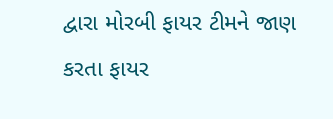દ્વારા મોરબી ફાયર ટીમને જાણ કરતા ફાયર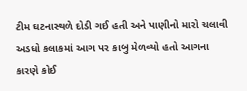ટીમ ઘટનાસ્થળે દોડી ગઈ હતી અને પાણીનો મારો ચલાવી અડધો કલાકમાં આગ પર કાબુ મેળવ્યો હતો આગના કારણે કોઈ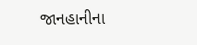જાનહાનીના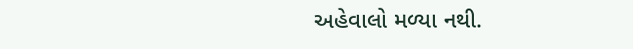અહેવાલો મળ્યા નથી.